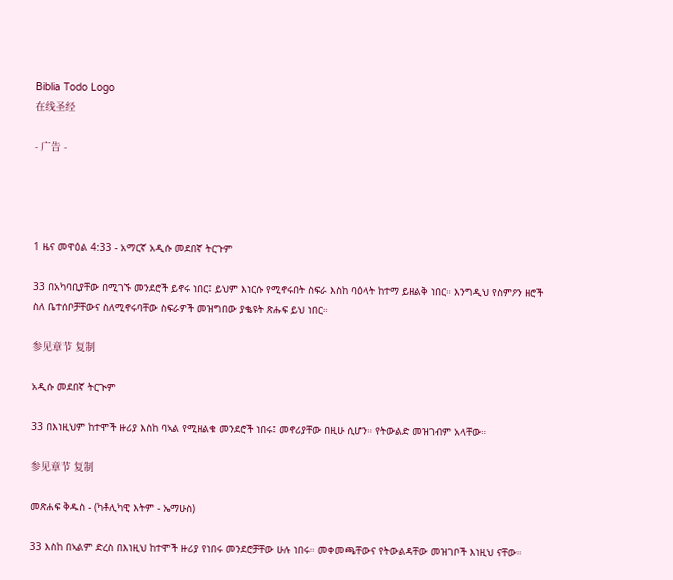Biblia Todo Logo
在线圣经

- 广告 -




1 ዜና መዋዕል 4:33 - አማርኛ አዲሱ መደበኛ ትርጉም

33 በአካባቢያቸው በሚገኙ መንደሮች ይኖሩ ነበር፤ ይህም እነርሱ የሚኖሩበት ስፍራ እስከ ባዕላት ከተማ ይዘልቅ ነበር። እንግዲህ የስምዖን ዘሮች ስለ ቤተሰቦቻቸውና ስለሚኖሩባቸው ስፍራዎች መዝግበው ያቈዩት ጽሑፍ ይህ ነበር።

参见章节 复制

አዲሱ መደበኛ ትርጒም

33 በእነዚህም ከተሞች ዙሪያ እስከ ባኣል የሚዘልቁ መንደሮች ነበሩ፤ መኖሪያቸው በዚሁ ሲሆን። የትውልድ መዝገብም አላቸው።

参见章节 复制

መጽሐፍ ቅዱስ - (ካቶሊካዊ እትም - ኤማሁስ)

33 እስከ በኣልም ድረስ በእነዚህ ከተሞች ዙሪያ የነበሩ መንደሮቻቸው ሁሉ ነበሩ። መቀመጫቸውና የትውልዳቸው መዝገቦች እነዚህ ናቸው።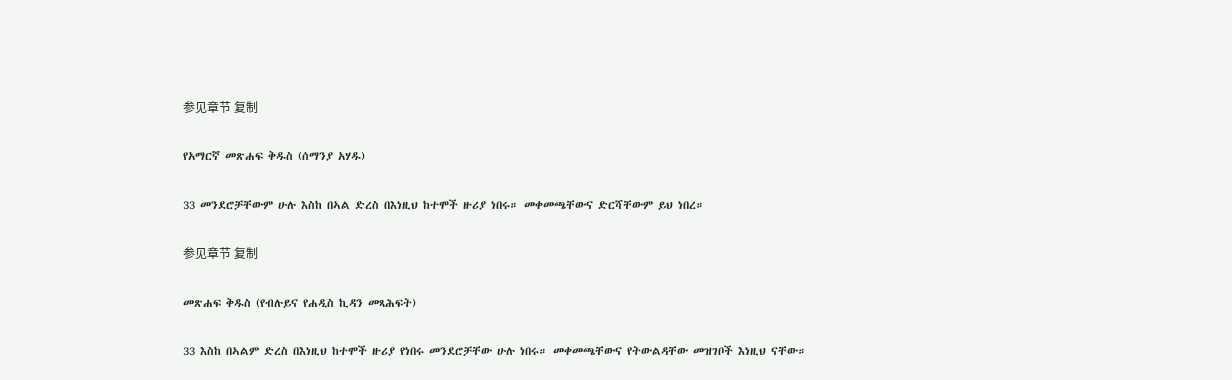参见章节 复制

የአማርኛ መጽሐፍ ቅዱስ (ሰማንያ አሃዱ)

33 መንደሮቻቸውም ሁሉ እስከ በኣል ድረስ በእነዚህ ከተሞች ዙሪያ ነበሩ። መቀመጫቸውና ድርሻቸውም ይህ ነበረ።

参见章节 复制

መጽሐፍ ቅዱስ (የብሉይና የሐዲስ ኪዳን መጻሕፍት)

33 እስከ በኣልም ድረስ በእነዚህ ከተሞች ዙሪያ የነበሩ መንደሮቻቸው ሁሉ ነበሩ። መቀመጫቸውና የትውልዳቸው መዝገቦች እነዚህ ናቸው።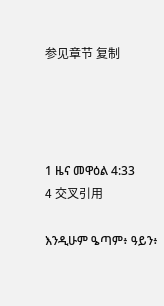参见章节 复制




1 ዜና መዋዕል 4:33
4 交叉引用

እንዲሁም ዔጣም፥ ዓይን፥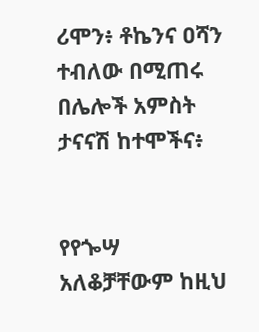ሪሞን፥ ቶኬንና ዐሻን ተብለው በሚጠሩ በሌሎች አምስት ታናናሽ ከተሞችና፥


የየጐሣ አለቆቻቸውም ከዚህ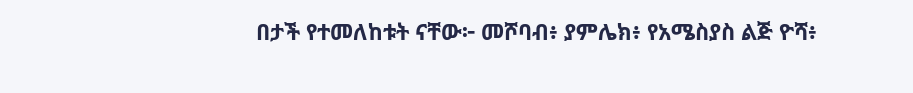በታች የተመለከቱት ናቸው፦ መሾባብ፥ ያምሌክ፥ የአሜስያስ ልጅ ዮሻ፥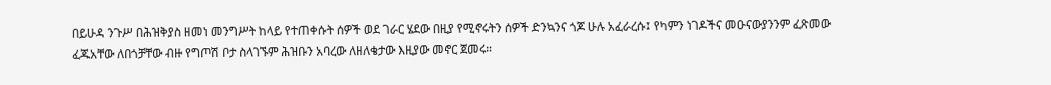በይሁዳ ንጉሥ በሕዝቅያስ ዘመነ መንግሥት ከላይ የተጠቀሱት ሰዎች ወደ ገራር ሄደው በዚያ የሚኖሩትን ሰዎች ድንኳንና ጎጆ ሁሉ አፈራረሱ፤ የካምን ነገዶችና መዑናውያንንም ፈጽመው ፈጁአቸው ለበጎቻቸው ብዙ የግጦሽ ቦታ ስላገኙም ሕዝቡን አባረው ለዘለቄታው እዚያው መኖር ጀመሩ።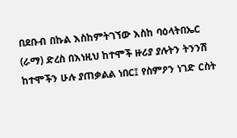በደቡብ በኩል እስከምትገኘው እስከ ባዕላትበኤር (ራማ) ድረስ በእነዚህ ከተሞች ዙሪያ ያሉትን ትንንሽ ከተሞችን ሁሉ ያጠቃልል ነበር፤ የስምዖን ነገድ ርስት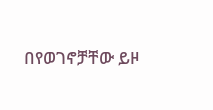በየወገኖቻቸው ይዞ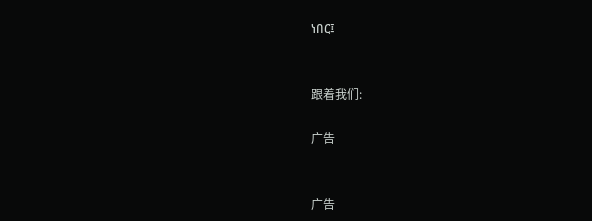ነበር፤


跟着我们:

广告


广告